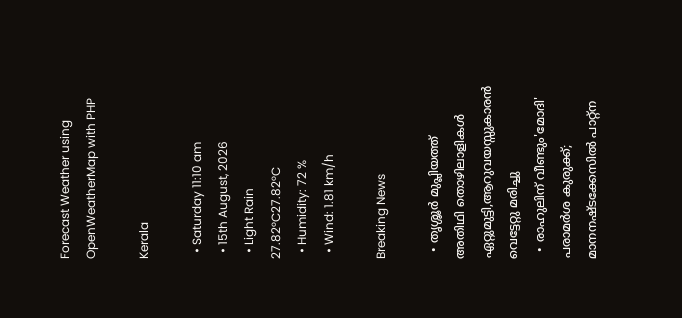Forecast Weather using OpenWeatherMap with PHP

Kerala

  • Saturday 11:10 am
  • 15th August, 2026
  • Light Rain
27.82°C27.82°C
  • Humidity: 72 %
  • Wind: 1.81 km/h

Breaking News

  • തൃശ്ശൂർ മുപ്ലിയത്ത് അതിഥി തൊഴിലാളികൾ ഏറ്റുമുട്ടി,ആറുവയസ്സുകാരൻ വെട്ടേറ്റു മരിച്ചു
  • രാഹുലിന് വീണ്ടും'മോദി' പരാമര്‍ശ കുരുക്ക്; മാനനഷ്ടക്കേസിൽ പാറ്റ്ന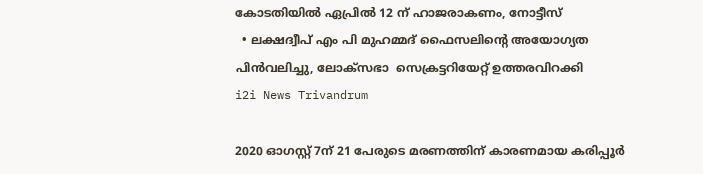കോടതിയിൽ ഏപ്രിൽ 12 ന് ഹാജരാകണം, നോട്ടീസ്
  • ലക്ഷദ്വീപ് എം പി മുഹമ്മദ് ഫൈസലിൻ്റെ അയോഗ്യത പിൻവലിച്ചു, ലോക്സഭാ  സെക്രട്ടറിയേറ്റ് ഉത്തരവിറക്കി
i2i News Trivandrum

2020 ഓഗസ്റ്റ് 7ന് 21 പേരുടെ മരണത്തിന് കാരണമായ കരിപ്പൂർ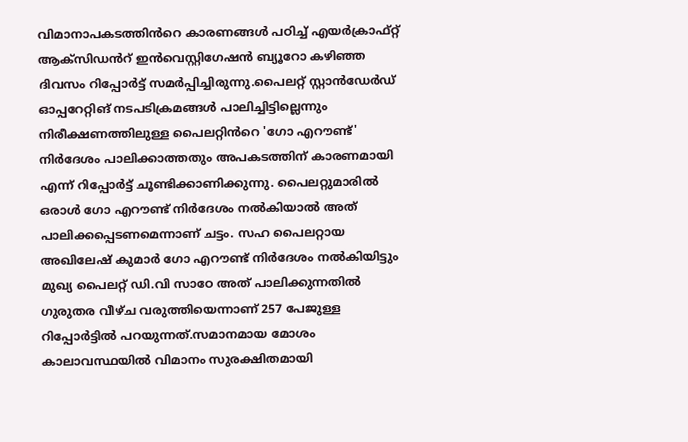വിമാനാപകടത്തിൻറെ കാരണങ്ങൾ പഠിച്ച് എയർക്രാഫ്റ്റ് ആക്‌സിഡൻറ് ഇൻവെസ്റ്റിഗേഷൻ ബ്യൂറോ കഴിഞ്ഞ ദിവസം റിപ്പോർട്ട് സമർപ്പിച്ചിരുന്നു.പൈലറ്റ് സ്റ്റാൻഡേർഡ് ഓപ്പറേറ്റിങ് നടപടിക്രമങ്ങൾ പാലിച്ചിട്ടില്ലെന്നും നിരീക്ഷണത്തിലുള്ള പൈലറ്റിൻറെ 'ഗോ എറൗണ്ട്' നിർദേശം പാലിക്കാത്തതും അപകടത്തിന് കാരണമായി എന്ന് റിപ്പോർട്ട് ചൂണ്ടിക്കാണിക്കുന്നു. പൈലറ്റുമാരിൽ ഒരാൾ ഗോ എറൗണ്ട് നിർദേശം നൽകിയാൽ അത് പാലിക്കപ്പെടണമെന്നാണ് ചട്ടം. സഹ പൈലറ്റായ അഖിലേഷ് കുമാർ ഗോ എറൗണ്ട് നിർദേശം നൽകിയിട്ടും മുഖ്യ പൈലറ്റ് ഡി.വി സാഠേ അത് പാലിക്കുന്നതിൽ ഗുരുതര വീഴ്‌ച വരുത്തിയെന്നാണ് 257 പേജുള്ള റിപ്പോർട്ടിൽ പറയുന്നത്.സമാനമായ മോശം കാലാവസ്ഥയിൽ വിമാനം സുരക്ഷിതമായി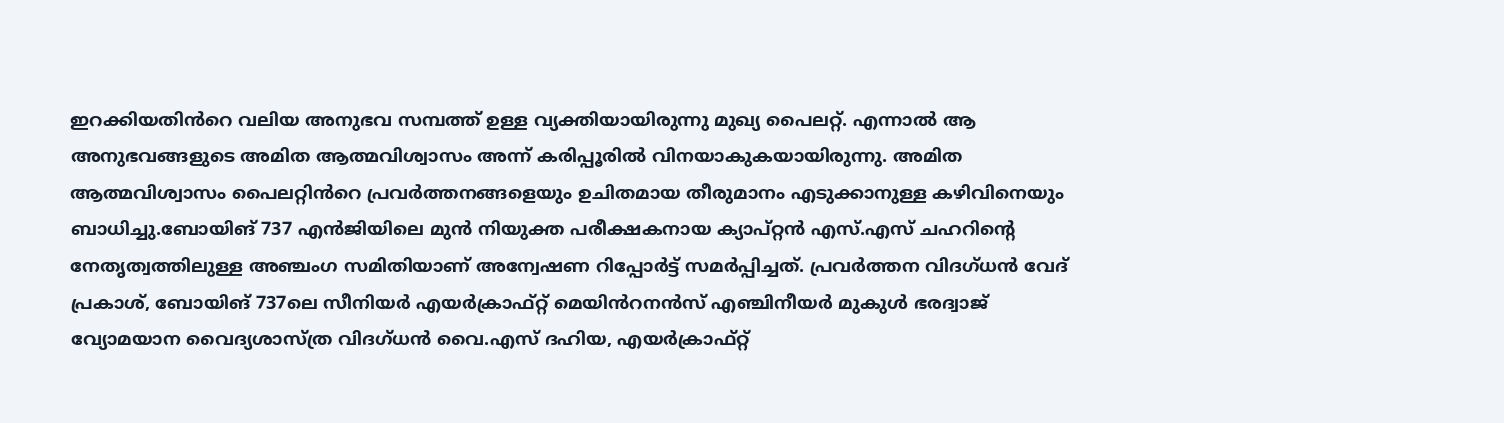ഇറക്കിയതിൻറെ വലിയ അനുഭവ സമ്പത്ത് ഉള്ള വ്യക്തിയായിരുന്നു മുഖ്യ പൈലറ്റ്. എന്നാൽ ആ അനുഭവങ്ങളുടെ അമിത ആത്മവിശ്വാസം അന്ന് കരിപ്പൂരിൽ വിനയാകുകയായിരുന്നു. അമിത ആത്മവിശ്വാസം പൈലറ്റിൻറെ പ്രവർത്തനങ്ങളെയും ഉചിതമായ തീരുമാനം എടുക്കാനുള്ള കഴിവിനെയും ബാധിച്ചു.ബോയിങ് 737 എൻജിയിലെ മുൻ നിയുക്ത പരീക്ഷകനായ ക്യാപ്റ്റൻ എസ്.എസ് ചഹറിന്റെ നേതൃത്വത്തിലുള്ള അഞ്ചംഗ സമിതിയാണ് അന്വേഷണ റിപ്പോർട്ട് സമർപ്പിച്ചത്. പ്രവർത്തന വിദഗ്ധൻ വേദ് പ്രകാശ്, ബോയിങ് 737ലെ സീനിയർ എയർക്രാഫ്റ്റ് മെയിൻറനൻസ് എഞ്ചിനീയർ മുകുൾ ഭരദ്വാജ് വ്യോമയാന വൈദ്യശാസ്ത്ര വിദഗ്ധൻ വൈ.എസ് ദഹിയ, എയർക്രാഫ്റ്റ്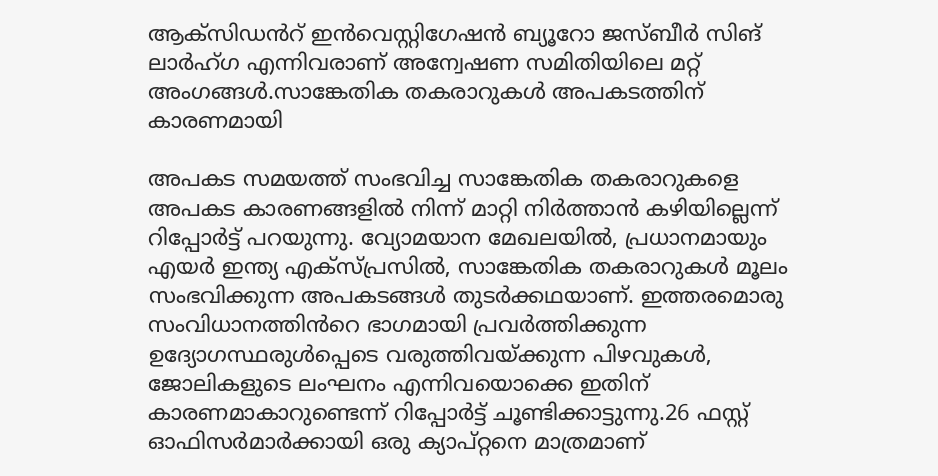ആക്‌സിഡൻറ് ഇൻവെസ്റ്റിഗേഷൻ ബ്യൂറോ ജസ്ബീർ സിങ് ലാർഹ്ഗ എന്നിവരാണ് അന്വേഷണ സമിതിയിലെ മറ്റ് അംഗങ്ങൾ.സാങ്കേതിക തകരാറുകൾ അപകടത്തിന് കാരണമായി

അപകട സമയത്ത് സംഭവിച്ച സാങ്കേതിക തകരാറുകളെ അപകട കാരണങ്ങളിൽ നിന്ന് മാറ്റി നിർത്താൻ കഴിയില്ലെന്ന് റിപ്പോർട്ട് പറയുന്നു. വ്യോമയാന മേഖലയിൽ, പ്രധാനമായും എയർ ഇന്ത്യ എക്സ്‌പ്രസിൽ, സാങ്കേതിക തകരാറുകൾ മൂലം സംഭവിക്കുന്ന അപകടങ്ങൾ തുടർക്കഥയാണ്. ഇത്തരമൊരു സംവിധാനത്തിൻറെ ഭാഗമായി പ്രവർത്തിക്കുന്ന ഉദ്യോഗസ്ഥരുൾപ്പെടെ വരുത്തിവയ്ക്കുന്ന പിഴവുകൾ, ജോലികളുടെ ലംഘനം എന്നിവയൊക്കെ ഇതിന് കാരണമാകാറുണ്ടെന്ന് റിപ്പോർട്ട് ചൂണ്ടിക്കാട്ടുന്നു.26 ഫസ്റ്റ് ഓഫിസർമാർക്കായി ഒരു ക്യാപ്റ്റനെ മാത്രമാണ്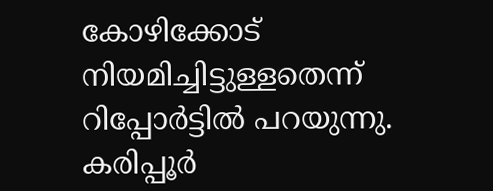കോഴിക്കോട് നിയമിച്ചിട്ടുള്ളതെന്ന് റിപ്പോർട്ടിൽ പറയുന്നു. കരിപ്പൂർ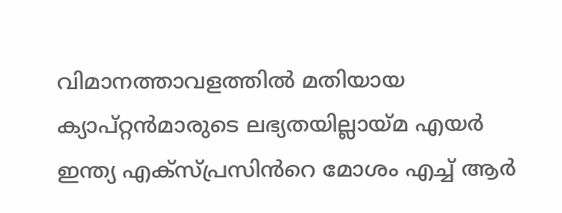വിമാനത്താവളത്തിൽ മതിയായ ക്യാപ്റ്റൻമാരുടെ ലഭ്യതയില്ലായ്‌മ എയർ ഇന്ത്യ എക്സ്‌പ്രസിൻറെ മോശം എച്ച് ആർ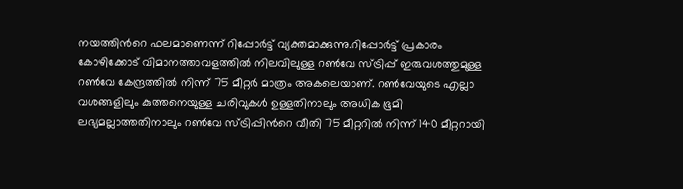നയത്തിൻറെ ഫലമാണെന്ന് റിപ്പോർട്ട് വ്യക്തമാക്കുന്നു.റിപ്പോർട്ട് പ്രകാരം കോഴിക്കോട് വിമാനത്താവളത്തിൽ നിലവിലുള്ള റൺവേ സ്ട്രിപ്പ് ഇരുവശത്തുമുള്ള റൺവേ കേന്ദ്രത്തിൽ നിന്ന് 75 മീറ്റർ മാത്രം അകലെയാണ്. റൺവേയുടെ എല്ലാ വശങ്ങളിലും കുത്തനെയുള്ള ചരിവുകൾ ഉള്ളതിനാലും അധിക ഭൂമി ലഭ്യമല്ലാത്തതിനാലും റൺവേ സ്ട്രിപ്പിൻറെ വീതി 75 മീറ്ററിൽ നിന്ന് 140 മീറ്ററായി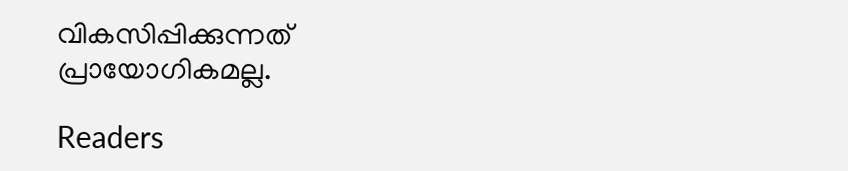വികസിപ്പിക്കുന്നത് പ്രായോഗികമല്ല.

Readers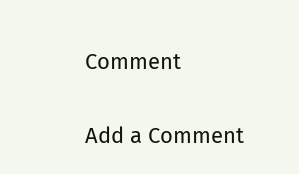Comment

Add a Comment